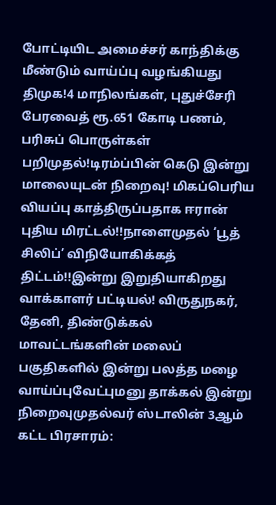போட்டியிட அமைச்சர் காந்திக்கு மீண்டும் வாய்ப்பு வழங்கியது திமுக!4 மாநிலங்கள், புதுச்சேரி பேரவைத் ரூ.651 கோடி பணம், பரிசுப் பொருள்கள் பறிமுதல்!டிரம்ப்பின் கெடு இன்று மாலையுடன் நிறைவு! மிகப்பெரிய வியப்பு காத்திருப்பதாக ஈரான் புதிய மிரட்டல்!!நாளைமுதல் ‘பூத் சிலிப்’ விநியோகிக்கத் திட்டம்!!இன்று இறுதியாகிறது வாக்காளர் பட்டியல்! விருதுநகர், தேனி, திண்டுக்கல் மாவட்டங்களின் மலைப் பகுதிகளில் இன்று பலத்த மழை வாய்ப்புவேட்புமனு தாக்கல் இன்று நிறைவுமுதல்வர் ஸ்டாலின் 3ஆம் கட்ட பிரசாரம்: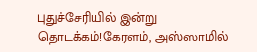புதுச்சேரியில் இன்று தொடக்கம்!கேரளம், அஸ்ஸாமில்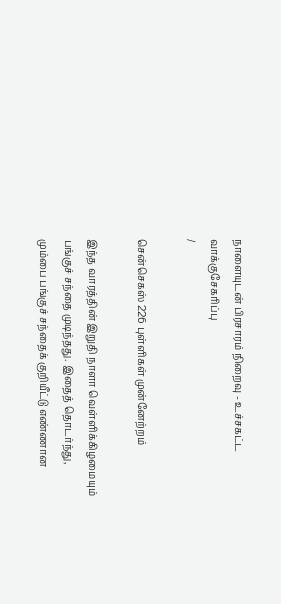நாளையுடன் பிரசாரம் நிறைவு - உச்சகட்ட வாக்குசேகரிப்பு
/

சென்செகஸ் 226 புள்ளிகள் முன்னேற்றம்

இந்த வாரத்தின் இறுதி நாளா வெள்ளிக்கிழமையும் பங்குச் சந்தை முடிந்தது. இதைத் தொடர்ந்து, மும்பை பங்குச் சந்தைக் குறியீட்டு எண்ணான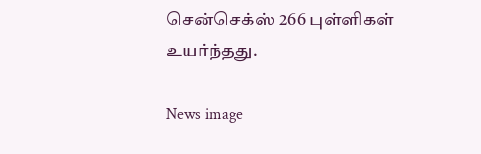சென்செக்ஸ் 266 புள்ளிகள் உயர்ந்தது.

News image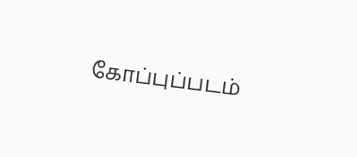கோப்புப்படம்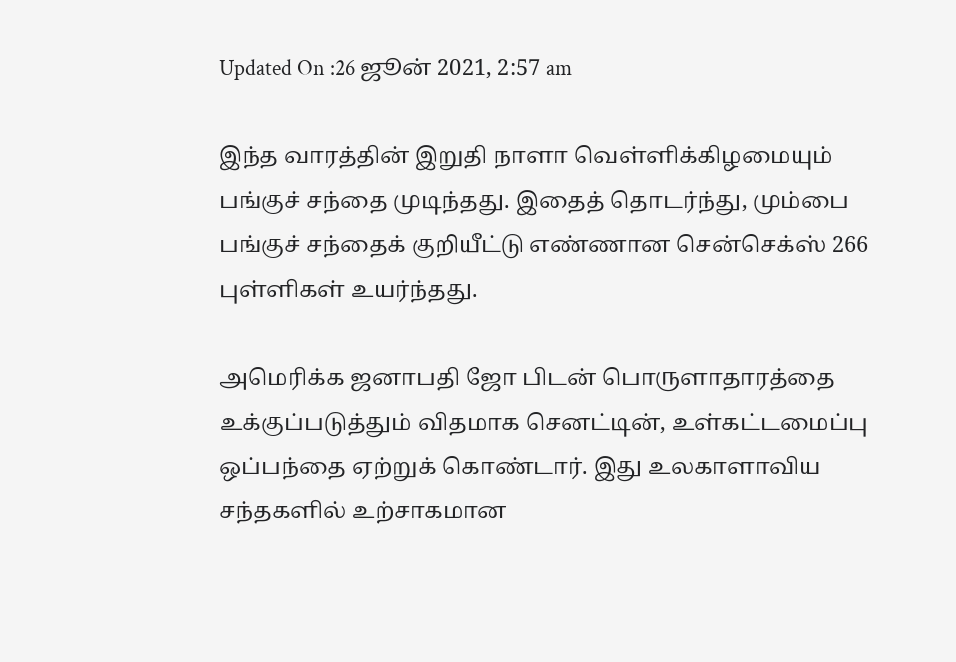Updated On :26 ஜூன் 2021, 2:57 am

இந்த வாரத்தின் இறுதி நாளா வெள்ளிக்கிழமையும் பங்குச் சந்தை முடிந்தது. இதைத் தொடர்ந்து, மும்பை பங்குச் சந்தைக் குறியீட்டு எண்ணான சென்செக்ஸ் 266 புள்ளிகள் உயர்ந்தது.

அமெரிக்க ஜனாபதி ஜோ பிடன் பொருளாதாரத்தை உக்குப்படுத்தும் விதமாக செனட்டின், உள்கட்டமைப்பு ஒப்பந்தை ஏற்றுக் கொண்டார். இது உலகாளாவிய சந்தகளில் உற்சாகமான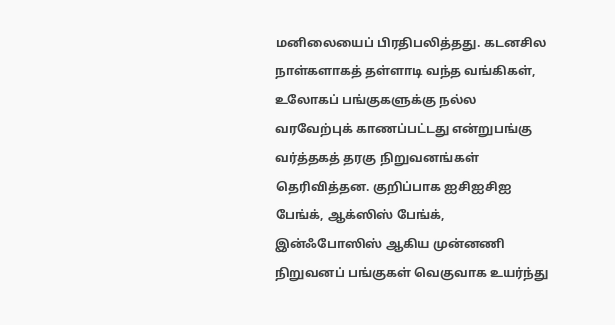மனிலையைப் பிரதிபலித்தது. கடனசில நாள்களாகத் தள்ளாடி வந்த வங்கிகள், உலோகப் பங்குகளுக்கு நல்ல வரவேற்புக் காணப்பட்டது என்றுபங்கு வர்த்தகத் தரகு நிறுவனங்கள் தெரிவித்தன. குறிப்பாக ஐசிஐசிஐ பேங்க், ஆக்ஸிஸ் பேங்க், இன்ஃபோஸிஸ் ஆகிய முன்னணி நிறுவனப் பங்குகள் வெகுவாக உயர்ந்து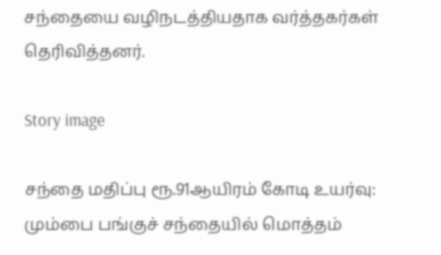சந்தையை வழிநடத்தியதாக வர்த்தகர்கள் தெரிவித்தனர்.

Story image

சந்தை மதிப்பு ரூ.91ஆயிரம் கோடி உயர்வு: மும்பை பங்குச் சந்தையில் மொத்தம்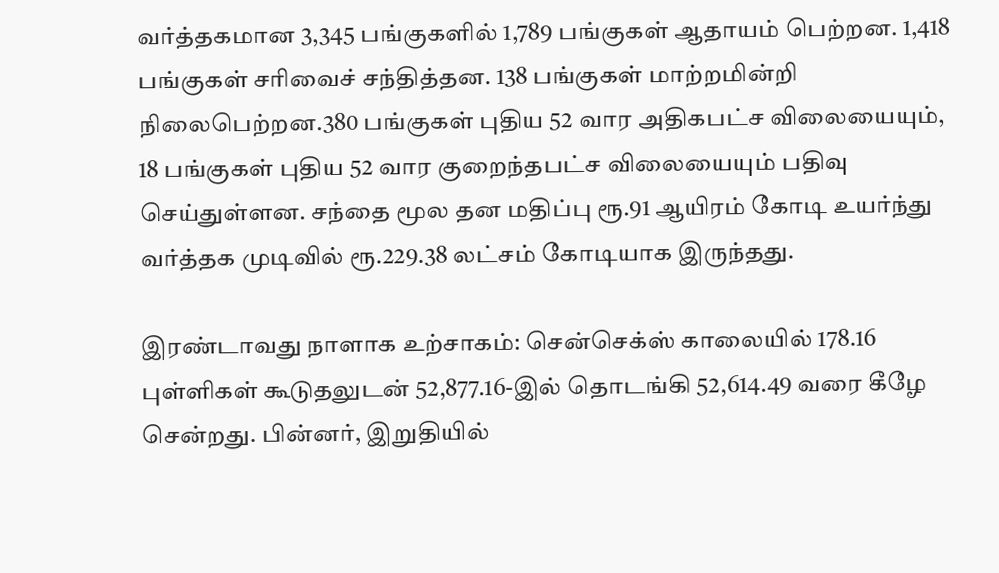வர்த்தகமான 3,345 பங்குகளில் 1,789 பங்குகள் ஆதாயம் பெற்றன. 1,418 பங்குகள் சரிவைச் சந்தித்தன. 138 பங்குகள் மாற்றமின்றி நிலைபெற்றன.380 பங்குகள் புதிய 52 வார அதிகபட்ச விலையையும், 18 பங்குகள் புதிய 52 வார குறைந்தபட்ச விலையையும் பதிவு செய்துள்ளன. சந்தை மூல தன மதிப்பு ரூ.91 ஆயிரம் கோடி உயர்ந்து வர்த்தக முடிவில் ரூ.229.38 லட்சம் கோடியாக இருந்தது.

இரண்டாவது நாளாக உற்சாகம்: சென்செக்ஸ் காலையில் 178.16 புள்ளிகள் கூடுதலுடன் 52,877.16-இல் தொடங்கி 52,614.49 வரை கீழே சென்றது. பின்னர், இறுதியில்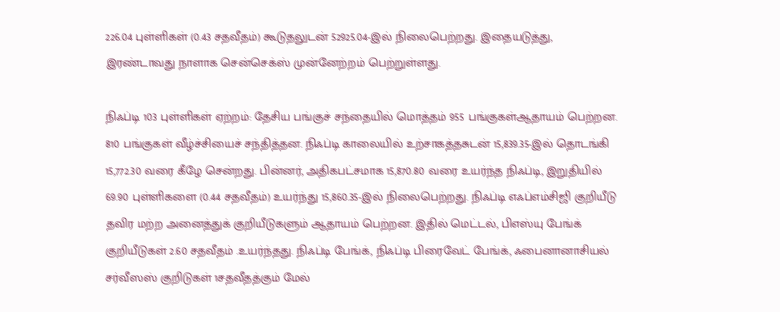226.04 புள்ளிகள் (0.43 சதவீதம்) கூடுதலுடன் 52925.04-இல் நிலைபெற்றது. இதையடுத்து, இரண்டாவது நாளாக சென்செக்ஸ் முன்னேற்றம் பெற்றுள்ளது.

நிஃப்டி 103 புள்ளிகள் ஏற்றம்: தேசிய பங்குச் சந்தையில் மொத்தம் 955 பங்குகள்ஆதாயம் பெற்றன. 810 பங்குகள் வீழ்ச்சியைச் சந்தித்தன. நிஃப்டி காலையில் உற்சாகத்தசுடன் 15,839.35-இல் தொடங்கி 15,772.30 வரை கீழே சென்றது. பின்னர், அதிகபட்சமாக 15,870.80 வரை உயர்ந்த நிஃப்டி, இறுதியில் 69.90 புள்ளிகளை (0.44 சதவீதம்) உயர்ந்து 15,860.35-இல் நிலைபெற்றது. நிஃப்டி எஃப்எம்சிஜி குறியீடு தவிர மற்ற அனைத்துக் குறியீடுகளும் ஆதாயம் பெற்றன. இதில் மெட்டல், பிஎஸ்யு பேங்க் குறியீடுகள் 2.60 சதவீதம் .உயர்ந்தது. நிஃப்டி பேங்க், நிஃப்டி பிரைவேட் பேங்க், ஃபைனானாசியல் சர்வீஸஸ் குறிடுகள் 1சதவீதத்கும் மேல்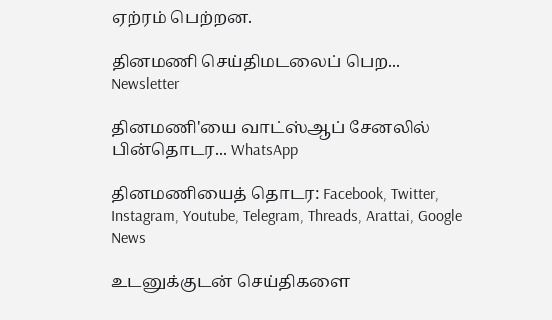ஏற்ரம் பெற்றன.

தினமணி செய்திமடலைப் பெற... Newsletter

தினமணி'யை வாட்ஸ்ஆப் சேனலில் பின்தொடர... WhatsApp

தினமணியைத் தொடர: Facebook, Twitter, Instagram, Youtube, Telegram, Threads, Arattai, Google News

உடனுக்குடன் செய்திகளை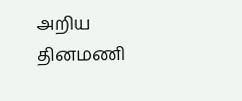அறிய தினமணி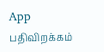App பதிவிறக்கம்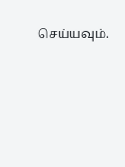செய்யவும்.